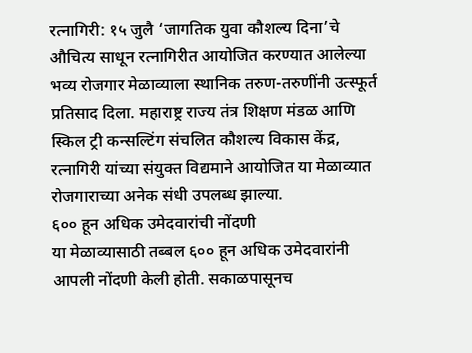रत्नागिरी: १५ जुलै ‘जागतिक युवा कौशल्य दिना’चे औचित्य साधून रत्नागिरीत आयोजित करण्यात आलेल्या भव्य रोजगार मेळाव्याला स्थानिक तरुण-तरुणींनी उत्स्फूर्त प्रतिसाद दिला. महाराष्ट्र राज्य तंत्र शिक्षण मंडळ आणि स्किल ट्री कन्सल्टिंग संचलित कौशल्य विकास केंद्र, रत्नागिरी यांच्या संयुक्त विद्यमाने आयोजित या मेळाव्यात रोजगाराच्या अनेक संधी उपलब्ध झाल्या.
६०० हून अधिक उमेदवारांची नोंदणी
या मेळाव्यासाठी तब्बल ६०० हून अधिक उमेदवारांनी आपली नोंदणी केली होती. सकाळपासूनच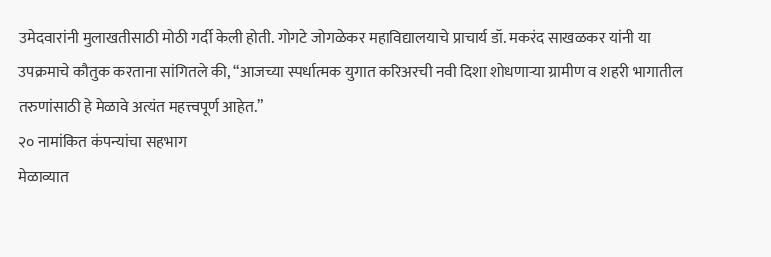उमेदवारांनी मुलाखतीसाठी मोठी गर्दी केली होती. गोगटे जोगळेकर महाविद्यालयाचे प्राचार्य डॉ. मकरंद साखळकर यांनी या उपक्रमाचे कौतुक करताना सांगितले की, “आजच्या स्पर्धात्मक युगात करिअरची नवी दिशा शोधणाऱ्या ग्रामीण व शहरी भागातील तरुणांसाठी हे मेळावे अत्यंत महत्त्वपूर्ण आहेत.”
२० नामांकित कंपन्यांचा सहभाग
मेळाव्यात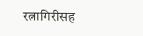रत्नागिरीसह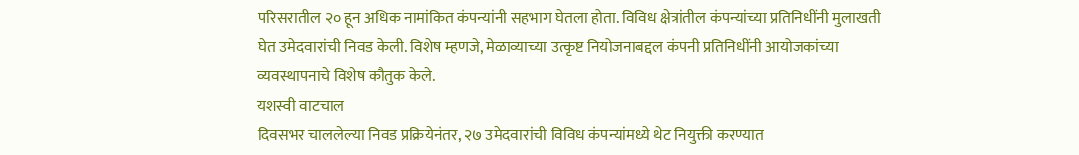परिसरातील २० हून अधिक नामांकित कंपन्यांनी सहभाग घेतला होता. विविध क्षेत्रांतील कंपन्यांच्या प्रतिनिधींनी मुलाखती घेत उमेदवारांची निवड केली. विशेष म्हणजे, मेळाव्याच्या उत्कृष्ट नियोजनाबद्दल कंपनी प्रतिनिधींनी आयोजकांच्या व्यवस्थापनाचे विशेष कौतुक केले.
यशस्वी वाटचाल
दिवसभर चाललेल्या निवड प्रक्रियेनंतर, २७ उमेदवारांची विविध कंपन्यांमध्ये थेट नियुक्ती करण्यात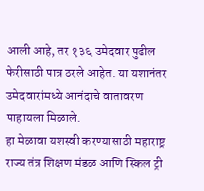आली आहे, तर १३६ उमेदवार पुढील फेरीसाठी पात्र ठरले आहेत. या यशानंतर उमेदवारांमध्ये आनंदाचे वातावरण पाहायला मिळाले.
हा मेळावा यशस्वी करण्यासाठी महाराष्ट्र राज्य तंत्र शिक्षण मंडळ आणि स्किल ट्री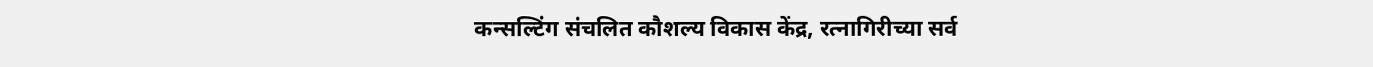कन्सल्टिंग संचलित कौशल्य विकास केंद्र, रत्नागिरीच्या सर्व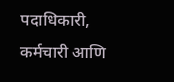पदाधिकारी, कर्मचारी आणि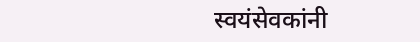स्वयंसेवकांनी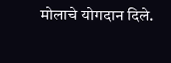मोलाचे योगदान दिले.